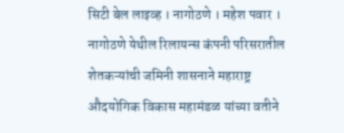सिटी बेल लाइव्ह । नागोठणे । महेश पवार ।
नागोठणे येथील रिलायन्स कंपनी परिसरातील शेतकऱ्यांची जमिनी शासनाने महाराष्ट्र औदयोगिक विकास महामंडळ यांच्या वतीने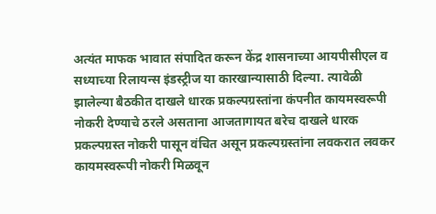अत्यंत माफक भावात संपादित करून केंद्र शासनाच्या आयपीसीएल व सध्याच्या रिलायन्स इंडस्ट्रीज या कारखान्यासाठी दिल्या. त्यावेळी झालेल्या बैठकीत दाखले धारक प्रकल्पग्रस्तांना कंपनीत कायमस्वरूपी नोकरी देण्याचे ठरले असताना आजतागायत बरेच दाखले धारक प्रकल्पग्रस्त नोकरी पासून वंचित असून प्रकल्पग्रस्तांना लवकरात लवकर कायमस्वरूपी नोकरी मिळवून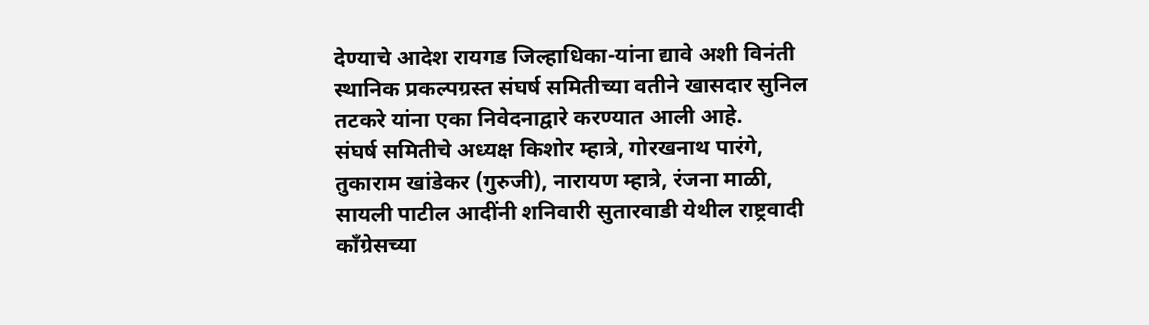देण्याचे आदेश रायगड जिल्हाधिका-यांना द्यावे अशी विनंती स्थानिक प्रकल्पग्रस्त संघर्ष समितीच्या वतीने खासदार सुनिल तटकरे यांना एका निवेदनाद्वारे करण्यात आली आहे.
संघर्ष समितीचे अध्यक्ष किशोर म्हात्रे, गोरखनाथ पारंगे, तुकाराम खांडेकर (गुरुजी), नारायण म्हात्रे, रंजना माळी, सायली पाटील आदींनी शनिवारी सुतारवाडी येथील राष्ट्रवादी काँग्रेसच्या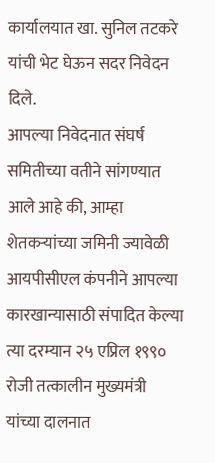कार्यालयात खा. सुनिल तटकरे यांची भेट घेऊन सदर निवेदन दिले.
आपल्या निवेदनात संघर्ष समितीच्या वतीने सांगण्यात आले आहे की, आम्हा शेतकऱ्यांच्या जमिनी ज्यावेळी आयपीसीएल कंपनीने आपल्या कारखान्यासाठी संपादित केल्या त्या दरम्यान २५ एप्रिल १९९० रोजी तत्कालीन मुख्यमंत्री यांच्या दालनात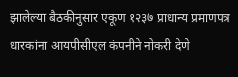झालेल्या बैठकीनुसार एकूण १२३७ प्राधान्य प्रमाणपत्र धारकांना आयपीसीएल कंपनीने नोकरी देणे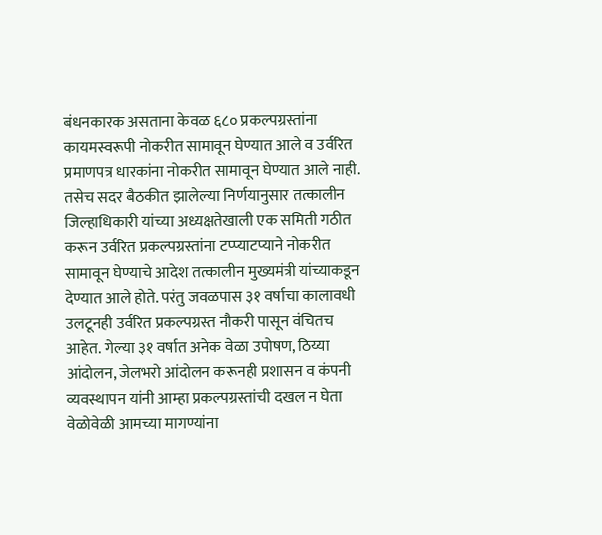बंधनकारक असताना केवळ ६८० प्रकल्पग्रस्तांना कायमस्वरूपी नोकरीत सामावून घेण्यात आले व उर्वरित प्रमाणपत्र धारकांना नोकरीत सामावून घेण्यात आले नाही. तसेच सदर बैठकीत झालेल्या निर्णयानुसार तत्कालीन जिल्हाधिकारी यांच्या अध्यक्षतेखाली एक समिती गठीत करून उर्वरित प्रकल्पग्रस्तांना टप्प्याटप्याने नोकरीत सामावून घेण्याचे आदेश तत्कालीन मुख्यमंत्री यांच्याकडून देण्यात आले होते. परंतु जवळपास ३१ वर्षाचा कालावधी उलटूनही उर्वरित प्रकल्पग्रस्त नौकरी पासून वंचितच आहेत. गेल्या ३१ वर्षात अनेक वेळा उपोषण, ठिय्या आंदोलन, जेलभरो आंदोलन करूनही प्रशासन व कंपनी व्यवस्थापन यांनी आम्हा प्रकल्पग्रस्तांची दखल न घेता वेळोवेळी आमच्या मागण्यांना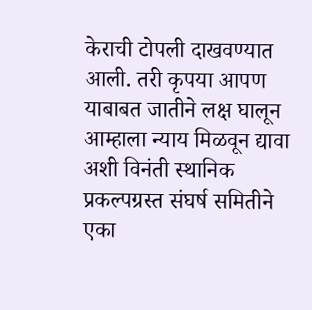केराची टोपली दाखवण्यात आली. तरी कृपया आपण याबाबत जातीने लक्ष घालून आम्हाला न्याय मिळवून द्यावा अशी विनंती स्थानिक प्रकल्पग्रस्त संघर्ष समितीने एका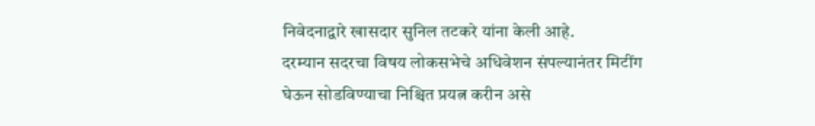निवेदनाद्वारे खासदार सुनिल तटकरे यांना केली आहे.
दरम्यान सदरचा विषय लोकसभेचे अधिवेशन संपल्यानंतर मिटींग घेऊन सोडविण्याचा निश्चित प्रयत्न करीन असे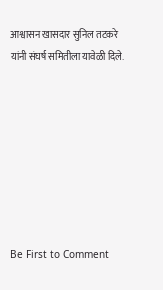आश्वासन खासदार सुनिल तटकरे यांनी संघर्ष समितीला यावेळी दिले.








Be First to Comment